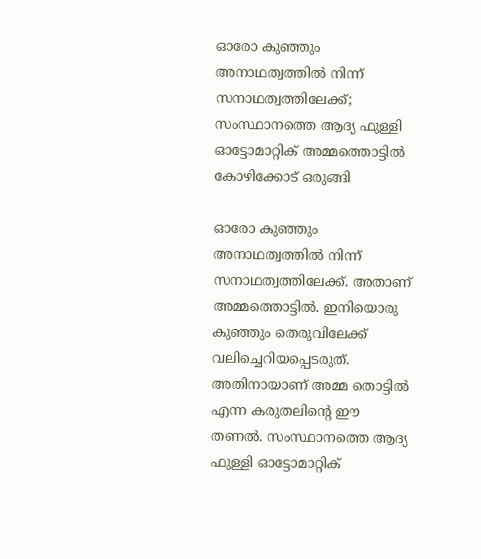ഓരോ കുഞ്ഞും അനാഥത്വത്തിൽ നിന്ന് സനാഥത്വത്തിലേക്ക്; സംസ്ഥാനത്തെ ആദ്യ ഫുള്ളി ഓട്ടോമാറ്റിക് അമ്മത്തൊട്ടിൽ കോഴിക്കോട് ഒരുങ്ങി

ഓരോ കുഞ്ഞും അനാഥത്വത്തിൽ നിന്ന് സനാഥത്വത്തിലേക്ക്. അതാണ് അമ്മത്തൊട്ടിൽ. ഇനിയൊരു കുഞ്ഞും തെരുവിലേക്ക് വലിച്ചെറിയപ്പെടരുത്. അതിനായാണ് അമ്മ തൊട്ടിൽ എന്ന കരുതലിന്റെ ഈ തണൽ. സംസ്ഥാനത്തെ ആദ്യ ഫുള്ളി ഓട്ടോമാറ്റിക്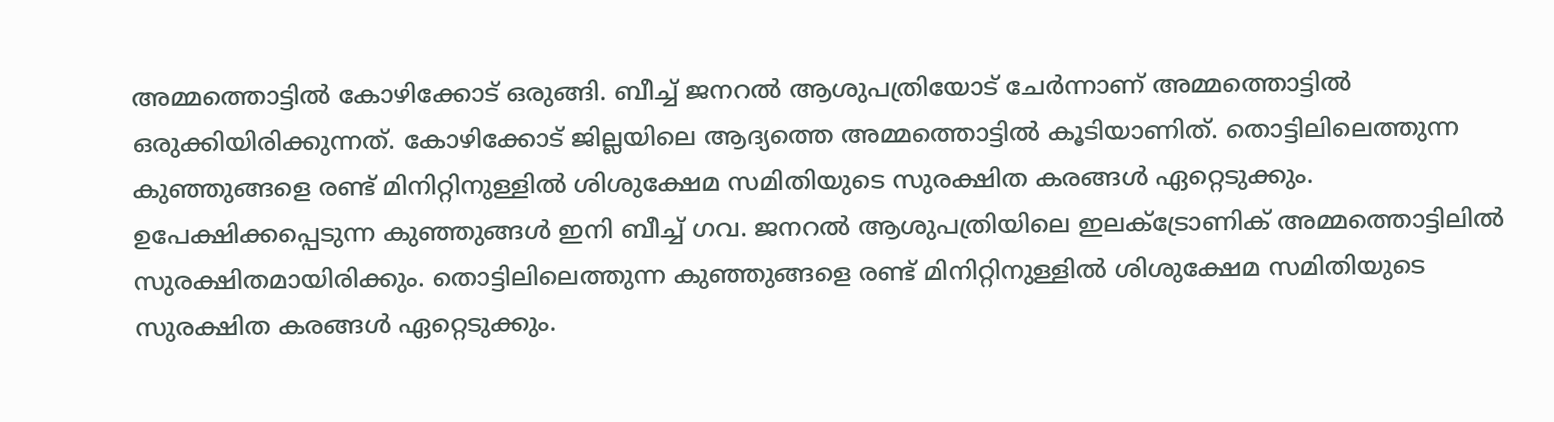അമ്മത്തൊട്ടിൽ കോഴിക്കോട് ഒരുങ്ങി. ബീച്ച് ജനറൽ ആശുപത്രിയോട് ചേർന്നാണ് അമ്മത്തൊട്ടിൽ ഒരുക്കിയിരിക്കുന്നത്. കോഴിക്കോട് ജില്ലയിലെ ആദ്യത്തെ അമ്മത്തൊട്ടിൽ കൂടിയാണിത്. തൊട്ടിലിലെത്തുന്ന കുഞ്ഞുങ്ങളെ രണ്ട് മിനിറ്റിനുള്ളിൽ ശിശുക്ഷേമ സമിതിയുടെ സുരക്ഷിത കരങ്ങൾ ഏറ്റെടുക്കും.
ഉപേക്ഷിക്കപ്പെടുന്ന കുഞ്ഞുങ്ങൾ ഇനി ബീച്ച് ഗവ. ജനറൽ ആശുപത്രിയിലെ ഇലക്ട്രോണിക് അമ്മത്തൊട്ടിലിൽ സുരക്ഷിതമായിരിക്കും. തൊട്ടിലിലെത്തുന്ന കുഞ്ഞുങ്ങളെ രണ്ട് മിനിറ്റിനുള്ളിൽ ശിശുക്ഷേമ സമിതിയുടെ സുരക്ഷിത കരങ്ങൾ ഏറ്റെടുക്കും.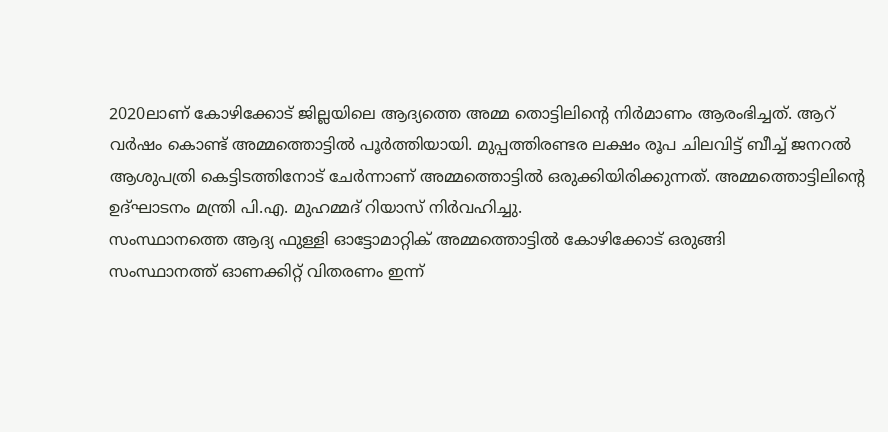2020ലാണ് കോഴിക്കോട് ജില്ലയിലെ ആദ്യത്തെ അമ്മ തൊട്ടിലിന്റെ നിർമാണം ആരംഭിച്ചത്. ആറ് വർഷം കൊണ്ട് അമ്മത്തൊട്ടിൽ പൂർത്തിയായി. മുപ്പത്തിരണ്ടര ലക്ഷം രൂപ ചിലവിട്ട് ബീച്ച് ജനറൽ ആശുപത്രി കെട്ടിടത്തിനോട് ചേർന്നാണ് അമ്മത്തൊട്ടിൽ ഒരുക്കിയിരിക്കുന്നത്. അമ്മത്തൊട്ടിലിന്റെ ഉദ്ഘാടനം മന്ത്രി പി.എ. മുഹമ്മദ് റിയാസ് നിർവഹിച്ചു.
സംസ്ഥാനത്തെ ആദ്യ ഫുള്ളി ഓട്ടോമാറ്റിക് അമ്മത്തൊട്ടിൽ കോഴിക്കോട് ഒരുങ്ങി
സംസ്ഥാനത്ത് ഓണക്കിറ്റ് വിതരണം ഇന്ന്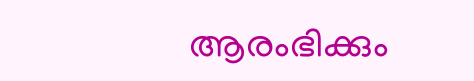ആരംഭിക്കും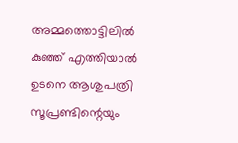അമ്മത്തൊട്ടിലിൽ കുഞ്ഞ് എത്തിയാൽ ഉടനെ ആശുപത്രി സൂപ്രണ്ടിന്റെയും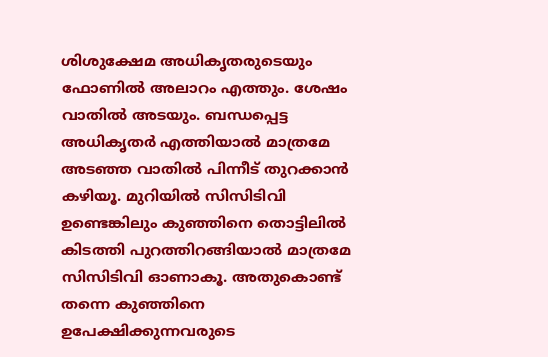ശിശുക്ഷേമ അധികൃതരുടെയും ഫോണിൽ അലാറം എത്തും. ശേഷം വാതിൽ അടയും. ബന്ധപ്പെട്ട അധികൃതർ എത്തിയാൽ മാത്രമേ അടഞ്ഞ വാതിൽ പിന്നീട് തുറക്കാൻ കഴിയൂ. മുറിയിൽ സിസിടിവി ഉണ്ടെങ്കിലും കുഞ്ഞിനെ തൊട്ടിലിൽ കിടത്തി പുറത്തിറങ്ങിയാൽ മാത്രമേ സിസിടിവി ഓണാകൂ. അതുകൊണ്ട് തന്നെ കുഞ്ഞിനെ ഉപേക്ഷിക്കുന്നവരുടെ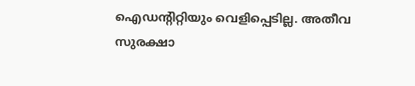ഐഡന്റിറ്റിയും വെളിപ്പെടില്ല. അതീവ സുരക്ഷാ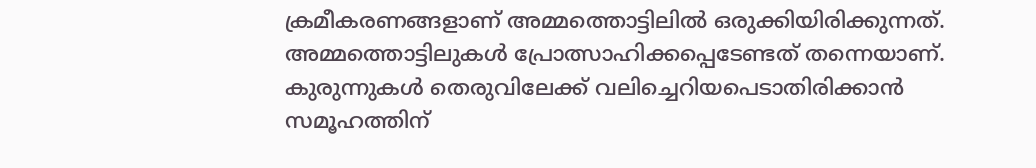ക്രമീകരണങ്ങളാണ് അമ്മത്തൊട്ടിലിൽ ഒരുക്കിയിരിക്കുന്നത്. അമ്മത്തൊട്ടിലുകൾ പ്രോത്സാഹിക്കപ്പെടേണ്ടത് തന്നെയാണ്. കുരുന്നുകൾ തെരുവിലേക്ക് വലിച്ചെറിയപെടാതിരിക്കാൻ സമൂഹത്തിന്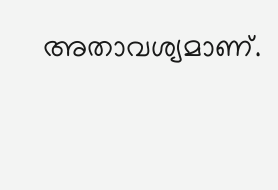അതാവശ്യമാണ്.